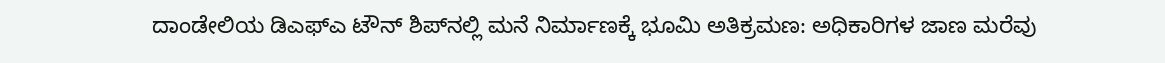ದಾಂಡೇಲಿಯ ಡಿಎಫ್‌ಎ ಟೌನ್ ಶಿಪ್‌ನಲ್ಲಿ ಮನೆ ನಿರ್ಮಾಣಕ್ಕೆ ಭೂಮಿ ಅತಿಕ್ರಮಣ: ಅಧಿಕಾರಿಗಳ ಜಾಣ ಮರೆವು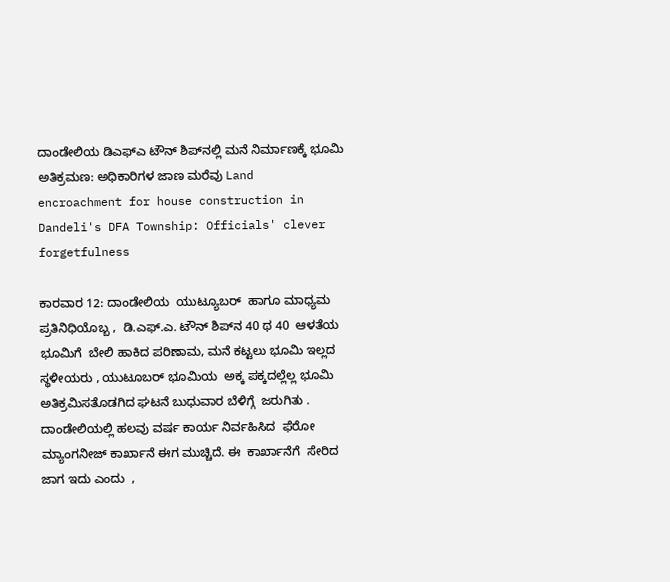ದಾಂಡೇಲಿಯ ಡಿಎಫ್‌ಎ ಟೌನ್ ಶಿಪ್‌ನಲ್ಲಿ ಮನೆ ನಿರ್ಮಾಣಕ್ಕೆ ಭೂಮಿ ಅತಿಕ್ರಮಣ: ಅಧಿಕಾರಿಗಳ ಜಾಣ ಮರೆವು Land encroachment for house construction in Dandeli's DFA Township: Officials' clever forgetfulness

ಕಾರವಾರ 12: ದಾಂಡೇಲಿಯ  ಯುಟ್ಯೂಬರ್  ಹಾಗೂ ಮಾಧ್ಯಮ ಪ್ರತಿನಿಧಿಯೊಬ್ಬ ,  ಡಿ.ಎಫ್‌.ಎ. ಟೌನ್ ಶಿಪ್‌ನ 40 ಥ 40  ಆಳತೆಯ ಭೂಮಿಗೆ  ಬೇಲಿ ಹಾಕಿದ ಪರಿಣಾಮ, ಮನೆ ಕಟ್ಟಲು ಭೂಮಿ ಇಲ್ಲದ  ಸ್ಥಳೀಯರು , ಯುಟೂಬರ್ ಭೂಮಿಯ  ಅಕ್ಕ ಪಕ್ಕದಲ್ಲೆಲ್ಲ ಭೂಮಿ ಅತಿಕ್ರಮಿಸತೊಡಗಿದ ಘಟನೆ ಬುಧುವಾರ ಬೆಳಿಗ್ಗೆ  ಜರುಗಿತು . ದಾಂಡೇಲಿಯಲ್ಲಿ ಹಲವು ವರ್ಷ ಕಾರ್ಯ ನಿರ್ವಹಿಸಿದ  ಫೆರೋ ಮ್ಯಾಂಗನೀಜ್ ಕಾರ್ಖಾನೆ ಈಗ ಮುಚ್ಚಿದೆ. ಈ  ಕಾರ್ಖಾನೆಗೆ  ಸೇರಿದ ಜಾಗ ಇದು ಎಂದು  ,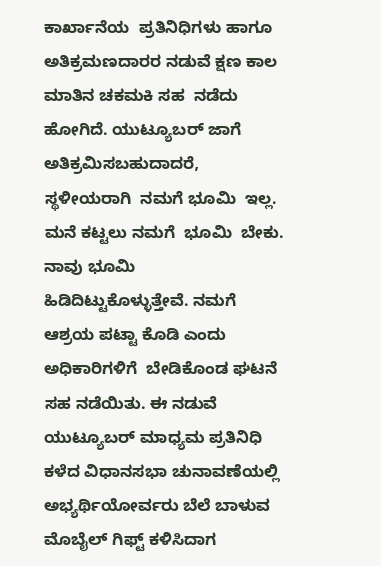ಕಾರ್ಖಾನೆಯ  ಪ್ರತಿನಿಧಿಗಳು ಹಾಗೂ ಅತಿಕ್ರಮಣದಾರರ ನಡುವೆ ಕ್ಷಣ ಕಾಲ ಮಾತಿನ ಚಕಮಕಿ ಸಹ  ನಡೆದು ಹೋಗಿದೆ. ಯುಟ್ಯೂಬರ್ ಜಾಗೆ ಅತಿಕ್ರಮಿಸಬಹುದಾದರೆ,  ಸ್ಥಳೀಯರಾಗಿ  ನಮಗೆ ಭೂಮಿ  ಇಲ್ಲ. ಮನೆ ಕಟ್ಟಲು ನಮಗೆ  ಭೂಮಿ  ಬೇಕು. ನಾವು ಭೂಮಿ  ಹಿಡಿದಿಟ್ಟುಕೊಳ್ಳುತ್ತೇವೆ. ನಮಗೆ ಆಶ್ರಯ ಪಟ್ಟಾ ಕೊಡಿ ಎಂದು ಅಧಿಕಾರಿಗಳಿಗೆ  ಬೇಡಿಕೊಂಡ ಘಟನೆ ಸಹ ನಡೆಯಿತು. ಈ ನಡುವೆ ಯುಟ್ಯೂಬರ್ ಮಾಧ್ಯಮ ಪ್ರತಿನಿಧಿ ಕಳೆದ ವಿಧಾನಸಭಾ ಚುನಾವಣೆಯಲ್ಲಿ ಅಭ್ಯರ್ಥಿಯೋರ್ವರು ಬೆಲೆ ಬಾಳುವ ಮೊಬೈಲ್ ಗಿಫ್ಟ್‌ ಕಳಿಸಿದಾಗ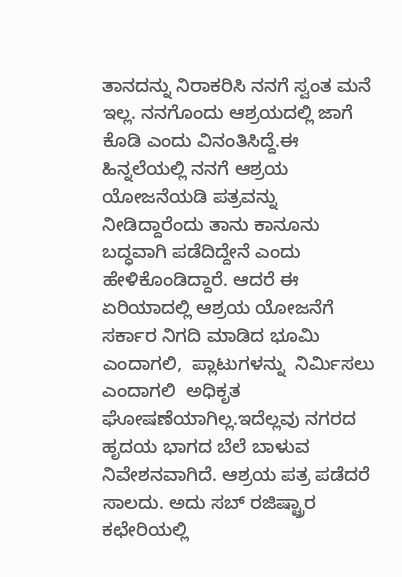ತಾನದನ್ನು ನಿರಾಕರಿಸಿ ನನಗೆ ಸ್ವಂತ ಮನೆ ಇಲ್ಲ. ನನಗೊಂದು ಆಶ್ರಯದಲ್ಲಿ ಜಾಗೆ ಕೊಡಿ ಎಂದು ವಿನಂತಿಸಿದ್ದೆ.ಈ ಹಿನ್ನಲೆಯಲ್ಲಿ ನನಗೆ ಆಶ್ರಯ ಯೋಜನೆಯಡಿ ಪತ್ರವನ್ನು ನೀಡಿದ್ದಾರೆಂದು ತಾನು ಕಾನೂನು ಬದ್ಧವಾಗಿ ಪಡೆದಿದ್ದೇನೆ ಎಂದು ಹೇಳಿಕೊಂಡಿದ್ದಾರೆ. ಆದರೆ ಈ ಏರಿಯಾದಲ್ಲಿ ಆಶ್ರಯ ಯೋಜನೆಗೆ ಸರ್ಕಾರ ನಿಗದಿ ಮಾಡಿದ ಭೂಮಿ ಎಂದಾಗಲಿ,  ಪ್ಲಾಟುಗಳನ್ನು  ನಿರ್ಮಿಸಲು ಎಂದಾಗಲಿ  ಅಧಿಕೃತ ಘೋಷಣೆಯಾಗಿಲ್ಲ.ಇದೆಲ್ಲವು ನಗರದ ಹೃದಯ ಭಾಗದ ಬೆಲೆ ಬಾಳುವ ನಿವೇಶನವಾಗಿದೆ. ಆಶ್ರಯ ಪತ್ರ ಪಡೆದರೆ ಸಾಲದು. ಅದು ಸಬ್ ರಜಿಷ್ಟ್ರಾರ ಕಛೇರಿಯಲ್ಲಿ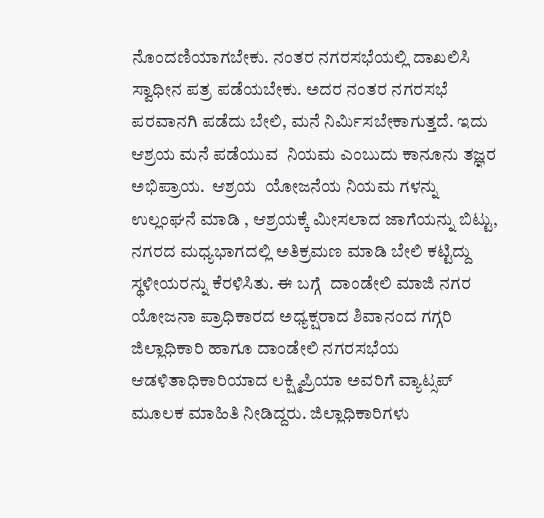ನೊಂದಣಿಯಾಗಬೇಕು. ನಂತರ ನಗರಸಭೆಯಲ್ಲಿ ದಾಖಲಿಸಿ ಸ್ವಾಧೀನ ಪತ್ರ ಪಡೆಯಬೇಕು. ಅದರ ನಂತರ ನಗರಸಭೆ ಪರವಾನಗಿ ಪಡೆದು ಬೇಲಿ, ಮನೆ ನಿರ್ಮಿಸಬೇಕಾಗುತ್ತದೆ. ಇದು ಆಶ್ರಯ ಮನೆ ಪಡೆಯುವ  ನಿಯಮ ಎಂಬುದು ಕಾನೂನು ತಜ್ಞರ ಅಭಿಪ್ರಾಯ.  ಆಶ್ರಯ  ಯೋಜನೆಯ ನಿಯಮ ಗಳನ್ನು ಉಲ್ಲಂಘನೆ ಮಾಡಿ , ಆಶ್ರಯಕ್ಕೆ ಮೀಸಲಾದ ಜಾಗೆಯನ್ನು ಬಿಟ್ಟು,  ನಗರದ ಮಧ್ಯಭಾಗದಲ್ಲಿ ಅತಿಕ್ರಮಣ ಮಾಡಿ ಬೇಲಿ ಕಟ್ಟಿದ್ದು ಸ್ಥಳೀಯರನ್ನು ಕೆರಳಿಸಿತು. ಈ ಬಗ್ಗೆ  ದಾಂಡೇಲಿ ಮಾಜಿ ನಗರ ಯೋಜನಾ ಪ್ರಾಧಿಕಾರದ ಅಧ್ಯಕ್ಷರಾದ ಶಿವಾನಂದ ಗಗ್ಗರಿ ಜಿಲ್ಲಾಧಿಕಾರಿ ಹಾಗೂ ದಾಂಡೇಲಿ ನಗರಸಭೆಯ ಆಡಳಿತಾಧಿಕಾರಿಯಾದ ಲಕ್ಷ್ಮಿಪ್ರಿಯಾ ಅವರಿಗೆ ವ್ಯಾಟ್ಸಪ್ ಮೂಲಕ ಮಾಹಿತಿ ನೀಡಿದ್ದರು. ಜಿಲ್ಲಾಧಿಕಾರಿಗಳು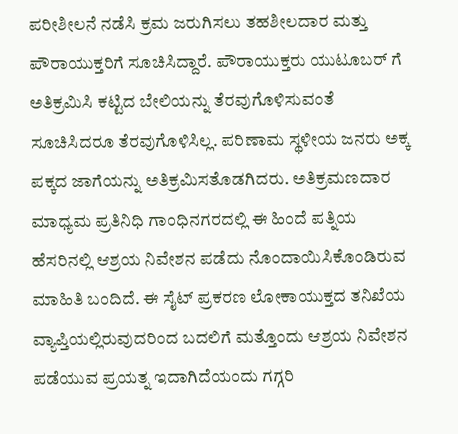ಪರೀಶೀಲನೆ ನಡೆಸಿ ಕ್ರಮ ಜರುಗಿಸಲು ತಹಶೀಲದಾರ ಮತ್ತು ಪೌರಾಯುಕ್ತರಿಗೆ ಸೂಚಿಸಿದ್ದಾರೆ. ಪೌರಾಯುಕ್ತರು ಯುಟೂಬರ್ ಗೆ ಅತಿಕ್ರಮಿಸಿ ಕಟ್ಟಿದ ಬೇಲಿಯನ್ನು ತೆರವುಗೊಳಿಸುವಂತೆ ಸೂಚಿಸಿದರೂ ತೆರವುಗೊಳಿಸಿಲ್ಲ. ಪರಿಣಾಮ ಸ್ಥಳೀಯ ಜನರು ಅಕ್ಕ ಪಕ್ಕದ ಜಾಗೆಯನ್ನು ಅತಿಕ್ರಮಿಸತೊಡಗಿದರು. ಅತಿಕ್ರಮಣದಾರ ಮಾಧ್ಯಮ ಪ್ರತಿನಿಧಿ ಗಾಂಧಿನಗರದಲ್ಲಿ ಈ ಹಿಂದೆ ಪತ್ನಿಯ ಹೆಸರಿನಲ್ಲಿ ಆಶ್ರಯ ನಿವೇಶನ ಪಡೆದು ನೊಂದಾಯಿಸಿಕೊಂಡಿರುವ ಮಾಹಿತಿ ಬಂದಿದೆ. ಈ ಸೈಟ್ ಪ್ರಕರಣ ಲೋಕಾಯುಕ್ತದ ತನಿಖೆಯ ವ್ಯಾಪ್ತಿಯಲ್ಲಿರುವುದರಿಂದ ಬದಲಿಗೆ ಮತ್ತೊಂದು ಆಶ್ರಯ ನಿವೇಶನ ಪಡೆಯುವ ಪ್ರಯತ್ನ ಇದಾಗಿದೆಯಂದು ಗಗ್ಗರಿ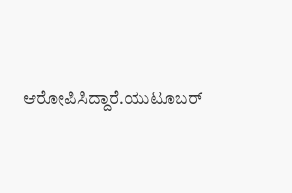ಆರೋಪಿಸಿದ್ದಾರೆ.ಯುಟೂಬರ್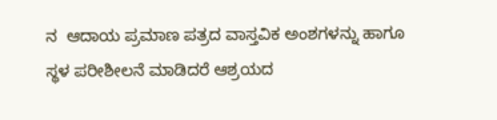ನ  ಆದಾಯ ಪ್ರಮಾಣ ಪತ್ರದ ವಾಸ್ತವಿಕ ಅಂಶಗಳನ್ನು ಹಾಗೂ  ಸ್ಥಳ ಪರೀಶೀಲನೆ ಮಾಡಿದರೆ ಆಶ್ರಯದ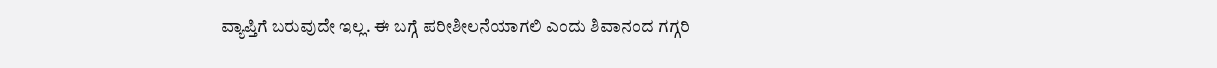ವ್ಯಾಪ್ತಿಗೆ ಬರುವುದೇ ಇಲ್ಲ. ಈ ಬಗ್ಗೆ ಪರೀಶೀಲನೆಯಾಗಲಿ ಎಂದು ಶಿವಾನಂದ ಗಗ್ಗರಿ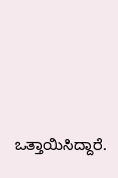ಒತ್ತಾಯಿಸಿದ್ದಾರೆ.